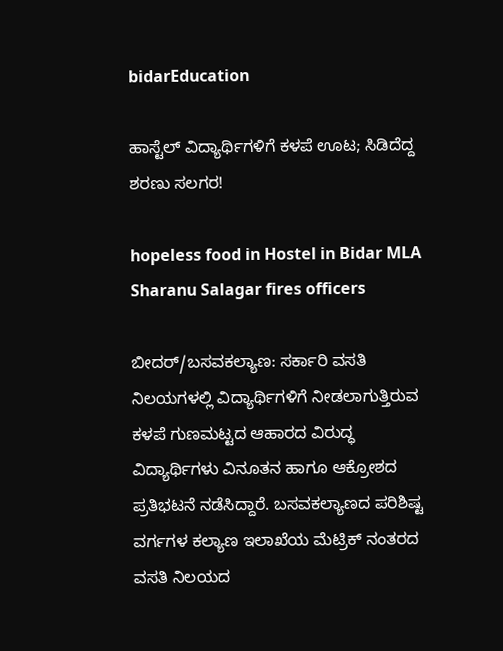bidarEducation

ಹಾಸ್ಟೆಲ್ ವಿದ್ಯಾರ್ಥಿಗಳಿಗೆ ಕಳಪೆ ಊಟ; ಸಿಡಿದೆದ್ದ ಶರಣು ಸಲಗರ!

hopeless food in Hostel in Bidar MLA Sharanu Salagar fires officers

ಬೀದರ್/ಬಸವಕಲ್ಯಾಣ: ಸರ್ಕಾರಿ ವಸತಿ ನಿಲಯಗಳಲ್ಲಿ ವಿದ್ಯಾರ್ಥಿಗಳಿಗೆ ನೀಡಲಾಗುತ್ತಿರುವ ಕಳಪೆ ಗುಣಮಟ್ಟದ ಆಹಾರದ ವಿರುದ್ಧ ವಿದ್ಯಾರ್ಥಿಗಳು ವಿನೂತನ ಹಾಗೂ ಆಕ್ರೋಶದ ಪ್ರತಿಭಟನೆ ನಡೆಸಿದ್ದಾರೆ. ಬಸವಕಲ್ಯಾಣದ ಪರಿಶಿಷ್ಟ ವರ್ಗಗಳ ಕಲ್ಯಾಣ ಇಲಾಖೆಯ ಮೆಟ್ರಿಕ್ ನಂತರದ ವಸತಿ ನಿಲಯದ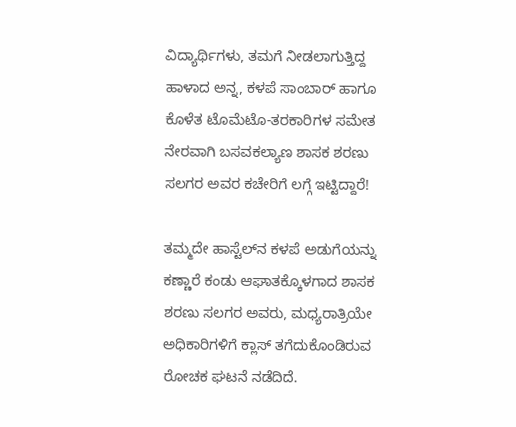ವಿದ್ಯಾರ್ಥಿಗಳು, ತಮಗೆ ನೀಡಲಾಗುತ್ತಿದ್ದ ಹಾಳಾದ ಅನ್ನ, ಕಳಪೆ ಸಾಂಬಾರ್ ಹಾಗೂ ಕೊಳೆತ ಟೊಮೆಟೊ-ತರಕಾರಿಗಳ ಸಮೇತ ನೇರವಾಗಿ ಬಸವಕಲ್ಯಾಣ ಶಾಸಕ ಶರಣು ಸಲಗರ ಅವರ ಕಚೇರಿಗೆ ಲಗ್ಗೆ ಇಟ್ಟಿದ್ದಾರೆ!

ತಮ್ಮದೇ ಹಾಸ್ಟೆಲ್‌ನ ಕಳಪೆ ಅಡುಗೆಯನ್ನು ಕಣ್ಣಾರೆ ಕಂಡು ಆಘಾತಕ್ಕೊಳಗಾದ ಶಾಸಕ ಶರಣು ಸಲಗರ ಅವರು, ಮಧ್ಯರಾತ್ರಿಯೇ ಅಧಿಕಾರಿಗಳಿಗೆ ಕ್ಲಾಸ್ ತಗೆದುಕೊಂಡಿರುವ ರೋಚಕ ಘಟನೆ ನಡೆದಿದೆ.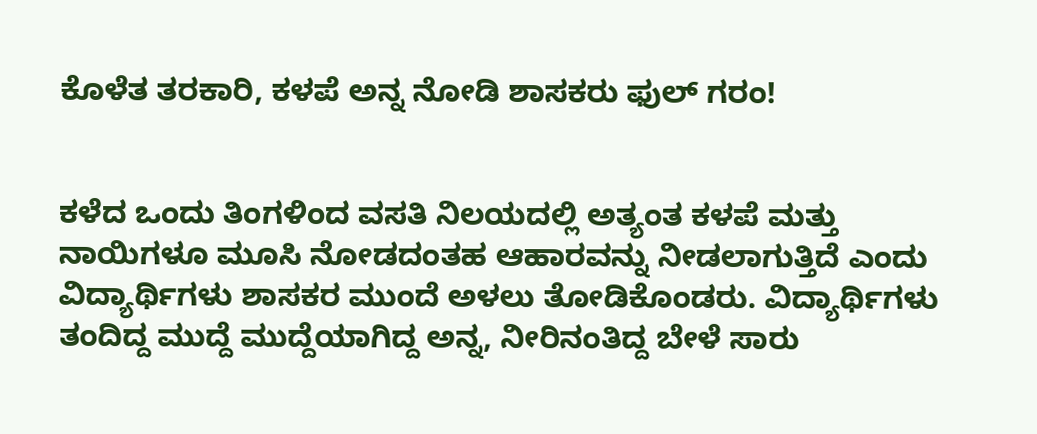ಕೊಳೆತ ತರಕಾರಿ, ಕಳಪೆ ಅನ್ನ ನೋಡಿ ಶಾಸಕರು ಫುಲ್ ಗರಂ!


ಕಳೆದ ಒಂದು ತಿಂಗಳಿಂದ ವಸತಿ ನಿಲಯದಲ್ಲಿ ಅತ್ಯಂತ ಕಳಪೆ ಮತ್ತು ನಾಯಿಗಳೂ ಮೂಸಿ ನೋಡದಂತಹ ಆಹಾರವನ್ನು ನೀಡಲಾಗುತ್ತಿದೆ ಎಂದು ವಿದ್ಯಾರ್ಥಿಗಳು ಶಾಸಕರ ಮುಂದೆ ಅಳಲು ತೋಡಿಕೊಂಡರು. ವಿದ್ಯಾರ್ಥಿಗಳು ತಂದಿದ್ದ ಮುದ್ದೆ ಮುದ್ದೆಯಾಗಿದ್ದ ಅನ್ನ, ನೀರಿನಂತಿದ್ದ ಬೇಳೆ ಸಾರು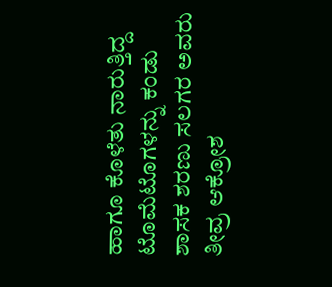ಹಾಗೂ ಕೊಳೆತು ನಾರುತ್ತಿದ್ದ ಟೊಮೆಟೊಗಳನ್ನು ಕಂಡು ಶಾಸಕ ಶರಣು ಸಲಗರ ಅವರು ತೀವ್ರ ಆಕ್ರೋಶ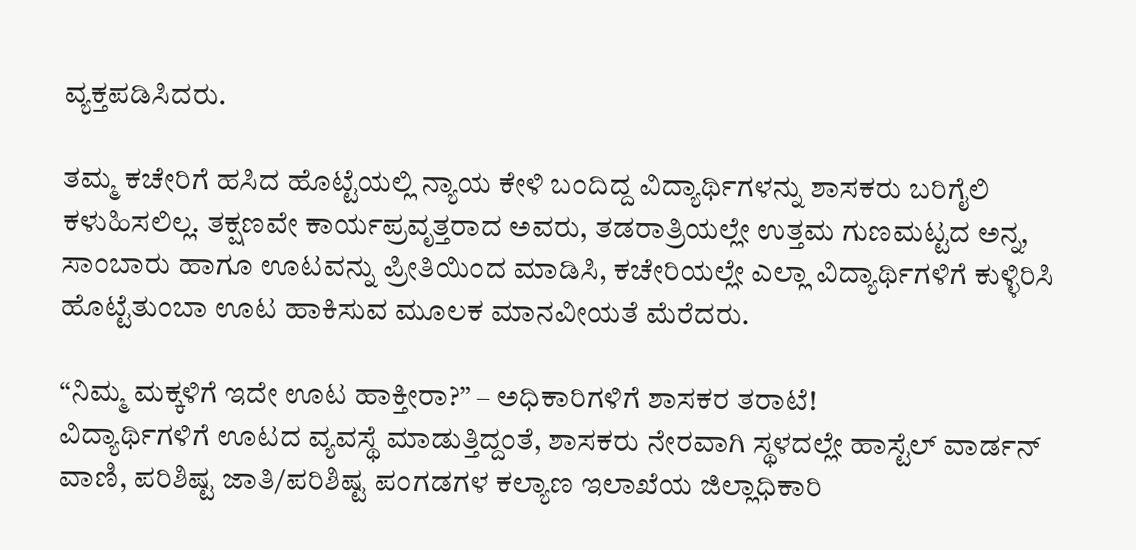ವ್ಯಕ್ತಪಡಿಸಿದರು.

ತಮ್ಮ ಕಚೇರಿಗೆ ಹಸಿದ ಹೊಟ್ಟೆಯಲ್ಲಿ ನ್ಯಾಯ ಕೇಳಿ ಬಂದಿದ್ದ ವಿದ್ಯಾರ್ಥಿಗಳನ್ನು ಶಾಸಕರು ಬರಿಗೈಲಿ ಕಳುಹಿಸಲಿಲ್ಲ. ತಕ್ಷಣವೇ ಕಾರ್ಯಪ್ರವೃತ್ತರಾದ ಅವರು, ತಡರಾತ್ರಿಯಲ್ಲೇ ಉತ್ತಮ ಗುಣಮಟ್ಟದ ಅನ್ನ, ಸಾಂಬಾರು ಹಾಗೂ ಊಟವನ್ನು ಪ್ರೀತಿಯಿಂದ ಮಾಡಿಸಿ, ಕಚೇರಿಯಲ್ಲೇ ಎಲ್ಲಾ ವಿದ್ಯಾರ್ಥಿಗಳಿಗೆ ಕುಳ್ಳಿರಿಸಿ ಹೊಟ್ಟೆತುಂಬಾ ಊಟ ಹಾಕಿಸುವ ಮೂಲಕ ಮಾನವೀಯತೆ ಮೆರೆದರು.

“ನಿಮ್ಮ ಮಕ್ಕಳಿಗೆ ಇದೇ ಊಟ ಹಾಕ್ತೀರಾ?” – ಅಧಿಕಾರಿಗಳಿಗೆ ಶಾಸಕರ ತರಾಟೆ!
ವಿದ್ಯಾರ್ಥಿಗಳಿಗೆ ಊಟದ ವ್ಯವಸ್ಥೆ ಮಾಡುತ್ತಿದ್ದಂತೆ, ಶಾಸಕರು ನೇರವಾಗಿ ಸ್ಥಳದಲ್ಲೇ ಹಾಸ್ಟೆಲ್ ವಾರ್ಡನ್ ವಾಣಿ, ಪರಿಶಿಷ್ಟ ಜಾತಿ/ಪರಿಶಿಷ್ಟ ಪಂಗಡಗಳ ಕಲ್ಯಾಣ ಇಲಾಖೆಯ ಜಿಲ್ಲಾಧಿಕಾರಿ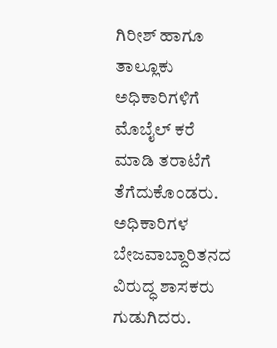ಗಿರೀಶ್ ಹಾಗೂ ತಾಲ್ಲೂಕು ಅಧಿಕಾರಿಗಳಿಗೆ ಮೊಬೈಲ್ ಕರೆ ಮಾಡಿ ತರಾಟೆಗೆ ತೆಗೆದುಕೊಂಡರು. ಅಧಿಕಾರಿಗಳ ಬೇಜವಾಬ್ದಾರಿತನದ ವಿರುದ್ಧ ಶಾಸಕರು ಗುಡುಗಿದರು.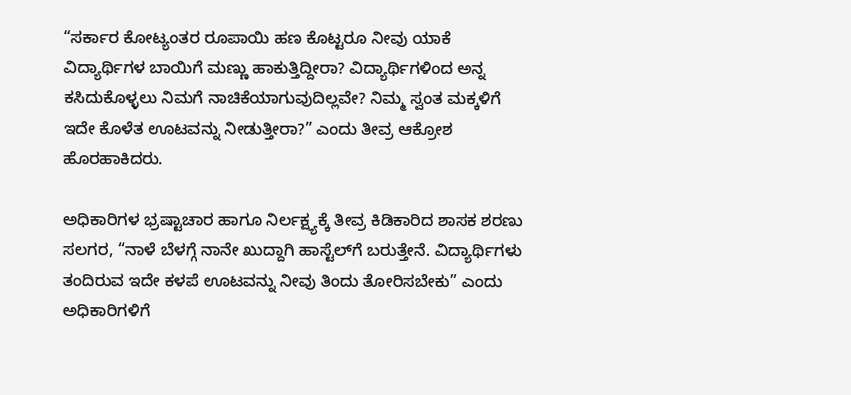“ಸರ್ಕಾರ ಕೋಟ್ಯಂತರ ರೂಪಾಯಿ ಹಣ ಕೊಟ್ಟರೂ ನೀವು ಯಾಕೆ ವಿದ್ಯಾರ್ಥಿಗಳ ಬಾಯಿಗೆ ಮಣ್ಣು ಹಾಕುತ್ತಿದ್ದೀರಾ? ವಿದ್ಯಾರ್ಥಿಗಳಿಂದ ಅನ್ನ ಕಸಿದುಕೊಳ್ಳಲು ನಿಮಗೆ ನಾಚಿಕೆಯಾಗುವುದಿಲ್ಲವೇ? ನಿಮ್ಮ ಸ್ವಂತ ಮಕ್ಕಳಿಗೆ ಇದೇ ಕೊಳೆತ ಊಟವನ್ನು ನೀಡುತ್ತೀರಾ?” ಎಂದು ತೀವ್ರ ಆಕ್ರೋಶ ಹೊರಹಾಕಿದರು.

ಅಧಿಕಾರಿಗಳ ಭ್ರಷ್ಟಾಚಾರ ಹಾಗೂ ನಿರ್ಲಕ್ಷ್ಯಕ್ಕೆ ತೀವ್ರ ಕಿಡಿಕಾರಿದ ಶಾಸಕ ಶರಣು ಸಲಗರ, “ನಾಳೆ ಬೆಳಗ್ಗೆ ನಾನೇ ಖುದ್ದಾಗಿ ಹಾಸ್ಟೆಲ್‌ಗೆ ಬರುತ್ತೇನೆ. ವಿದ್ಯಾರ್ಥಿಗಳು ತಂದಿರುವ ಇದೇ ಕಳಪೆ ಊಟವನ್ನು ನೀವು ತಿಂದು ತೋರಿಸಬೇಕು” ಎಂದು ಅಧಿಕಾರಿಗಳಿಗೆ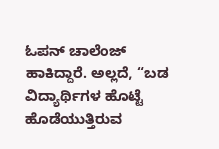ಓಪನ್ ಚಾಲೆಂಜ್ ಹಾಕಿದ್ದಾರೆ. ಅಲ್ಲದೆ, “ಬಡ ವಿದ್ಯಾರ್ಥಿಗಳ ಹೊಟ್ಟೆ ಹೊಡೆಯುತ್ತಿರುವ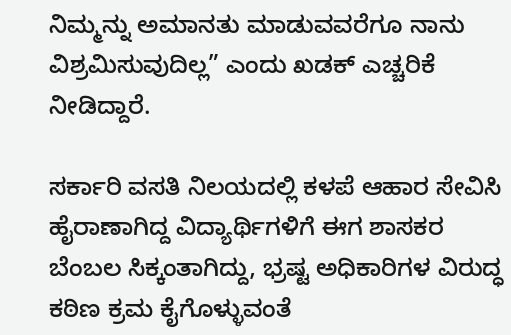ನಿಮ್ಮನ್ನು ಅಮಾನತು ಮಾಡುವವರೆಗೂ ನಾನು ವಿಶ್ರಮಿಸುವುದಿಲ್ಲ” ಎಂದು ಖಡಕ್ ಎಚ್ಚರಿಕೆ ನೀಡಿದ್ದಾರೆ.

ಸರ್ಕಾರಿ ವಸತಿ ನಿಲಯದಲ್ಲಿ ಕಳಪೆ ಆಹಾರ ಸೇವಿಸಿ ಹೈರಾಣಾಗಿದ್ದ ವಿದ್ಯಾರ್ಥಿಗಳಿಗೆ ಈಗ ಶಾಸಕರ ಬೆಂಬಲ ಸಿಕ್ಕಂತಾಗಿದ್ದು, ಭ್ರಷ್ಟ ಅಧಿಕಾರಿಗಳ ವಿರುದ್ಧ ಕಠಿಣ ಕ್ರಮ ಕೈಗೊಳ್ಳುವಂತೆ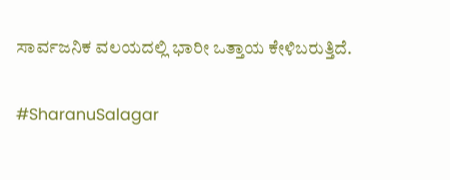ಸಾರ್ವಜನಿಕ ವಲಯದಲ್ಲಿ ಭಾರೀ ಒತ್ತಾಯ ಕೇಳಿಬರುತ್ತಿದೆ.

#SharanuSalagar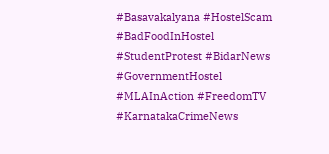#Basavakalyana #HostelScam #BadFoodInHostel #StudentProtest #BidarNews #GovernmentHostel #MLAInAction #FreedomTV #KarnatakaCrimeNews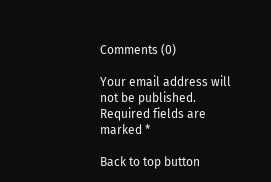Comments (0)

Your email address will not be published. Required fields are marked *

Back to top button